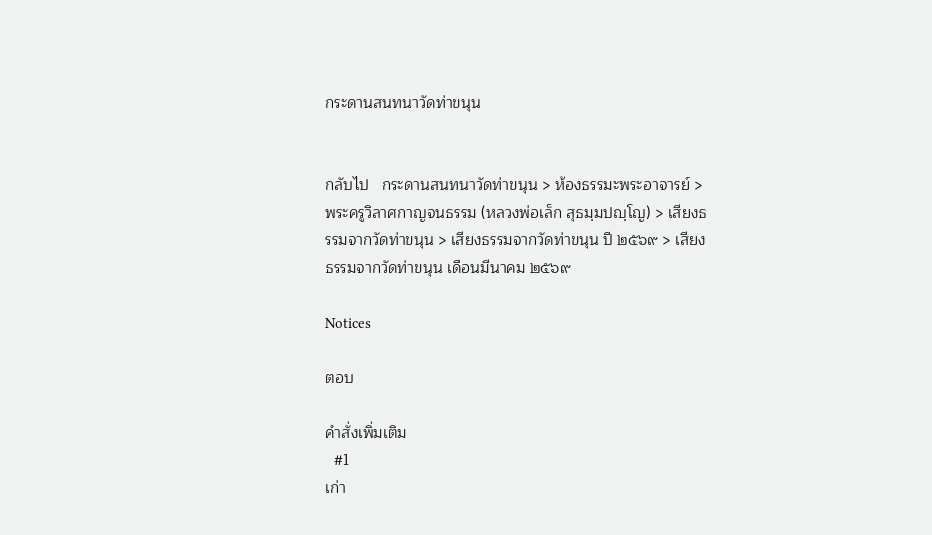กระดานสนทนาวัดท่าขนุน


กลับไป   กระดานสนทนาวัดท่าขนุน > ห้องธรรมะพระอาจารย์ > พระครูวิลาศกาญจนธรรม (หลวงพ่อเล็ก สุธมฺมปญฺโญ) > เสียงธรรมจากวัดท่าขนุน > เสียงธรรมจากวัดท่าขนุน ปี ๒๕๖๙ > เสียงธรรมจากวัดท่าขนุน เดือนมีนาคม ๒๕๖๙

Notices

ตอบ

คำสั่งเพิ่มเติม
  #1
เก่า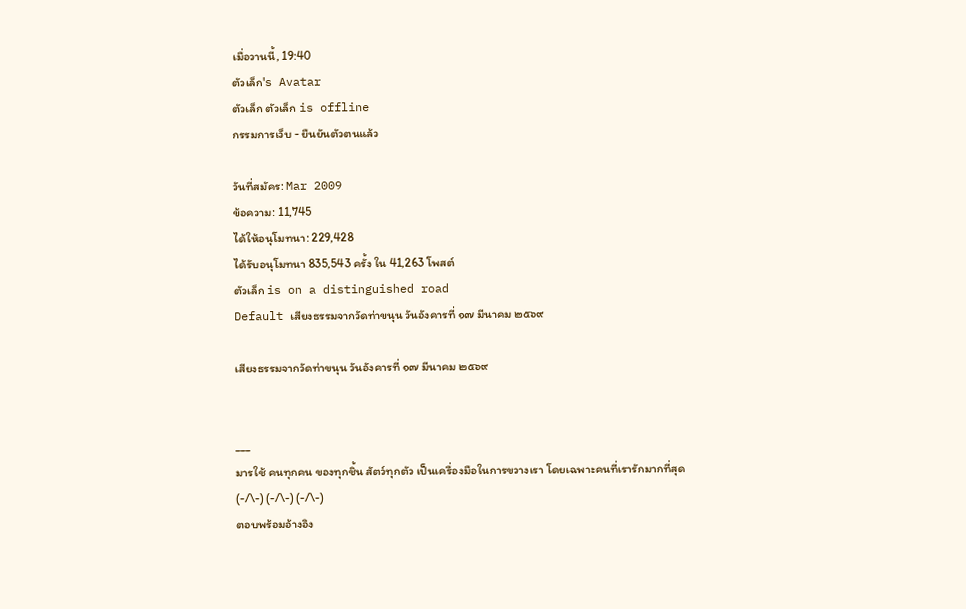เมื่อวานนี้, 19:40
ตัวเล็ก's Avatar
ตัวเล็ก ตัวเล็ก is offline
กรรมการเว็บ - ยืนยันตัวตนแล้ว

วันที่สมัคร: Mar 2009
ข้อความ: 11,745
ได้ให้อนุโมทนา: 229,428
ได้รับอนุโมทนา 835,543 ครั้ง ใน 41,263 โพสต์
ตัวเล็ก is on a distinguished road
Default เสียงธรรมจากวัดท่าขนุน วันอังคารที่ ๑๗ มีนาคม ๒๕๖๙

เสียงธรรมจากวัดท่าขนุน วันอังคารที่ ๑๗ มีนาคม ๒๕๖๙


___
มารใช้ คนทุกคน ของทุกชิ้น สัตว์ทุกตัว เป็นเครื่องมือในการขวางเรา โดยเฉพาะคนที่เรารักมากที่สุด
(-/\-) (-/\-) (-/\-)
ตอบพร้อมอ้างอิง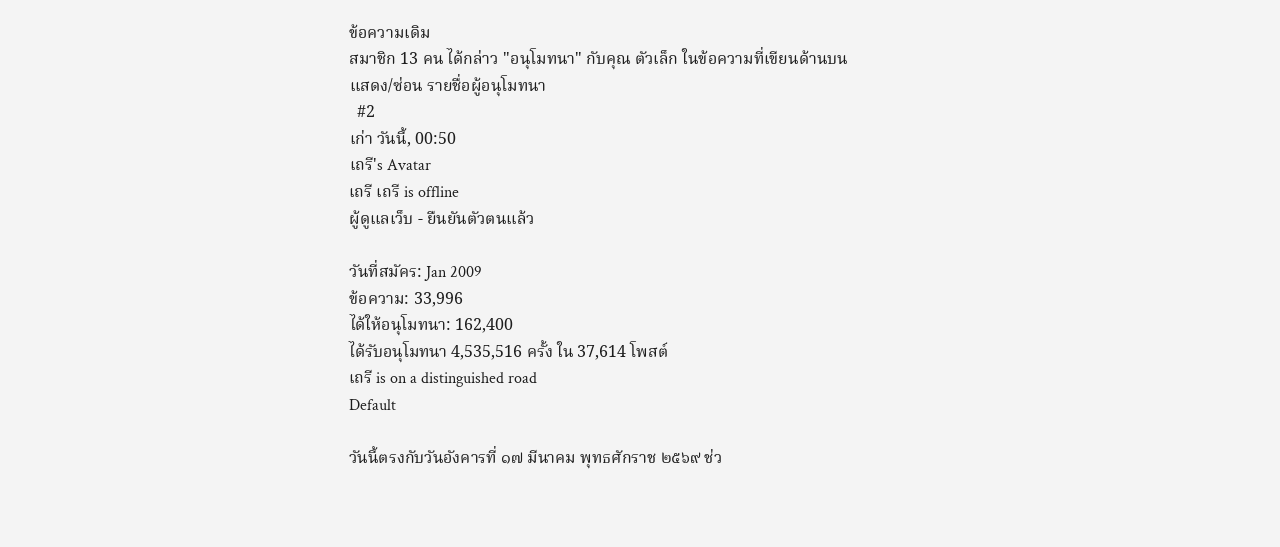ข้อความเดิม
สมาชิก 13 คน ได้กล่าว "อนุโมทนา" กับคุณ ตัวเล็ก ในข้อความที่เขียนด้านบน
แสดง/ซ่อน รายชื่อผู้อนุโมทนา
  #2
เก่า วันนี้, 00:50
เถรี's Avatar
เถรี เถรี is offline
ผู้ดูแลเว็บ - ยืนยันตัวตนแล้ว

วันที่สมัคร: Jan 2009
ข้อความ: 33,996
ได้ให้อนุโมทนา: 162,400
ได้รับอนุโมทนา 4,535,516 ครั้ง ใน 37,614 โพสต์
เถรี is on a distinguished road
Default

วันนี้ตรงกับวันอังคารที่ ๑๗ มีนาคม พุทธศักราช ๒๕๖๙ ช่ว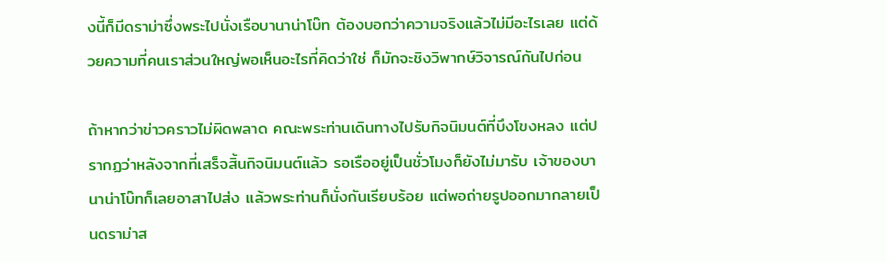งนี้ก็มีดราม่าซึ่งพระไปนั่งเรือบานาน่าโบ๊ท ต้องบอกว่าความจริงแล้วไม่มีอะไรเลย แต่ด้วยความที่คนเราส่วนใหญ่พอเห็นอะไรที่คิดว่าใช่ ก็มักจะชิงวิพากษ์วิจารณ์กันไปก่อน

ถ้าหากว่าข่าวคราวไม่ผิดพลาด คณะพระท่านเดินทางไปรับกิจนิมนต์ที่บึงโขงหลง แต่ปรากฏว่าหลังจากที่เสร็จสิ้นกิจนิมนต์แล้ว รอเรืออยู่เป็นชั่วโมงก็ยังไม่มารับ เจ้าของบานาน่าโบ๊ทก็เลยอาสาไปส่ง แล้วพระท่านก็นั่งกันเรียบร้อย แต่พอถ่ายรูปออกมากลายเป็นดราม่าส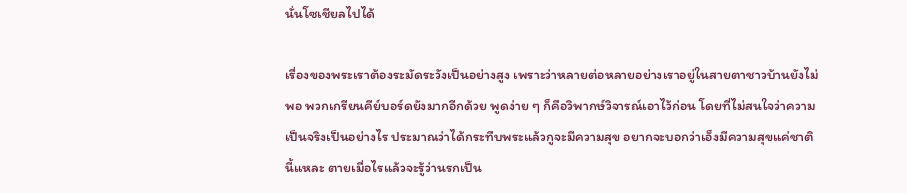นั่นโซเชียลไปได้

เรื่องของพระเราต้องระมัดระวังเป็นอย่างสูง เพราะว่าหลายต่อหลายอย่างเราอยู่ในสายตาชาวบ้านยังไม่พอ พวกเกรียนคีย์บอร์ดยังมากอีกด้วย พูดง่าย ๆ ก็คือวิพากษ์วิจารณ์เอาไว้ก่อน โดยที่ไม่สนใจว่าความเป็นจริงเป็นอย่างไร ประมาณว่าได้กระทืบพระแล้วกูจะมีความสุข อยากจะบอกว่าเอ็งมีความสุขแค่ชาตินี้แหละ ตายเมื่อไรแล้วจะรู้ว่านรกเป็น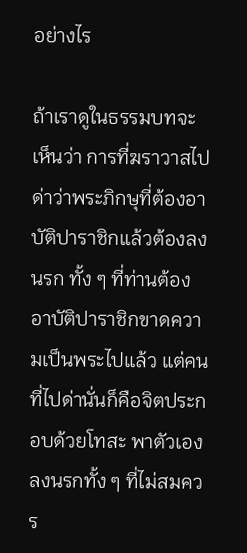อย่างไร

ถ้าเราดูในธรรมบทจะเห็นว่า การที่ฆราวาสไปด่าว่าพระภิกษุที่ต้องอาบัติปาราชิกแล้วต้องลงนรก ทั้ง ๆ ที่ท่านต้องอาบัติปาราชิกขาดความเป็นพระไปแล้ว แต่คนที่ไปด่านั่นก็คือจิตประกอบด้วยโทสะ พาตัวเองลงนรกทั้ง ๆ ที่ไม่สมควร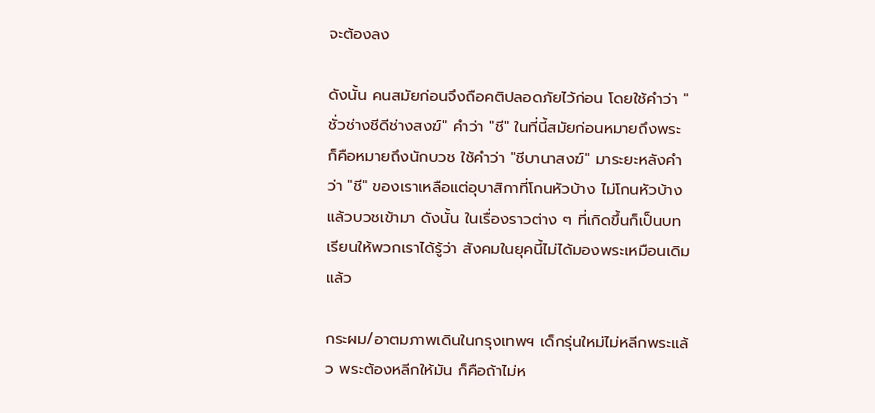จะต้องลง

ดังนั้น คนสมัยก่อนจึงถือคติปลอดภัยไว้ก่อน โดยใช้คำว่า "ชั่วช่างชีดีช่างสงฆ์" คำว่า "ชี" ในที่นี้สมัยก่อนหมายถึงพระ ก็คือหมายถึงนักบวช ใช้คำว่า "ชีบานาสงฆ์" มาระยะหลังคำว่า "ชี" ของเราเหลือแต่อุบาสิกาที่โกนหัวบ้าง ไม่โกนหัวบ้าง แล้วบวชเข้ามา ดังนั้น ในเรื่องราวต่าง ๆ ที่เกิดขึ้นก็เป็นบทเรียนให้พวกเราได้รู้ว่า สังคมในยุคนี้ไม่ได้มองพระเหมือนเดิมแล้ว

กระผม/อาตมภาพเดินในกรุงเทพฯ เด็กรุ่นใหม่ไม่หลีกพระแล้ว พระต้องหลีกให้มัน ก็คือถ้าไม่ห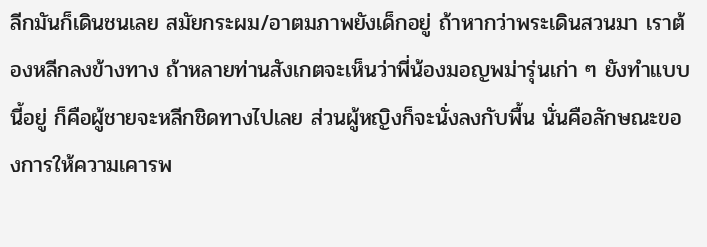ลีกมันก็เดินชนเลย สมัยกระผม/อาตมภาพยังเด็กอยู่ ถ้าหากว่าพระเดินสวนมา เราต้องหลีกลงข้างทาง ถ้าหลายท่านสังเกตจะเห็นว่าพี่น้องมอญพม่ารุ่นเก่า ๆ ยังทำแบบนี้อยู่ ก็คือผู้ชายจะหลีกชิดทางไปเลย ส่วนผู้หญิงก็จะนั่งลงกับพื้น นั่นคือลักษณะของการให้ความเคารพ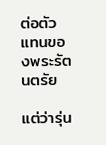ต่อตัวแทนของพระรัตนตรัย

แต่ว่ารุ่น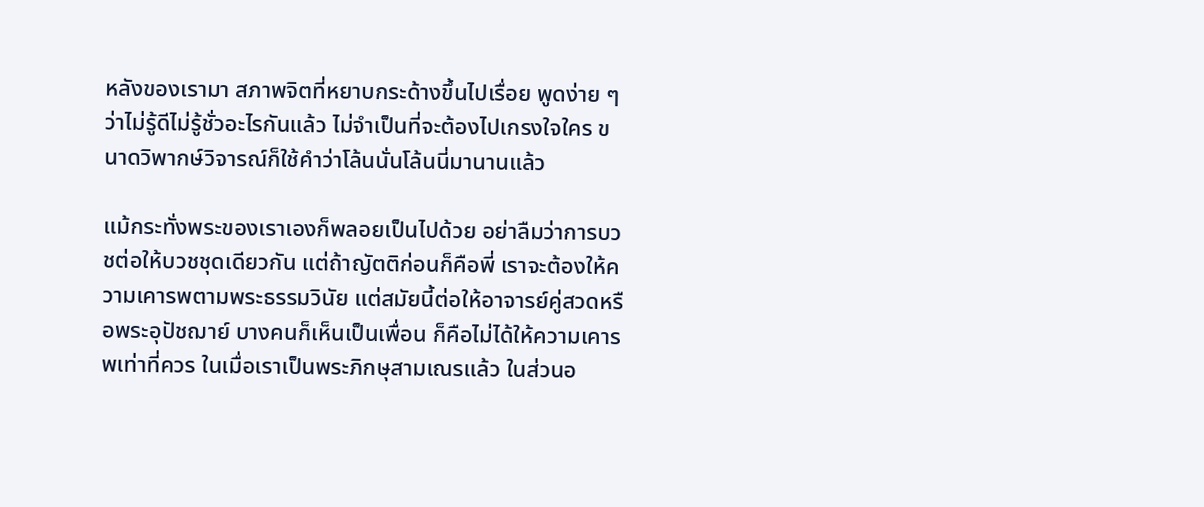หลังของเรามา สภาพจิตที่หยาบกระด้างขึ้นไปเรื่อย พูดง่าย ๆ ว่าไม่รู้ดีไม่รู้ชั่วอะไรกันแล้ว ไม่จำเป็นที่จะต้องไปเกรงใจใคร ขนาดวิพากษ์วิจารณ์ก็ใช้คำว่าโล้นนั่นโล้นนี่มานานแล้ว

แม้กระทั่งพระของเราเองก็พลอยเป็นไปด้วย อย่าลืมว่าการบวชต่อให้บวชชุดเดียวกัน แต่ถ้าญัตติก่อนก็คือพี่ เราจะต้องให้ความเคารพตามพระธรรมวินัย แต่สมัยนี้ต่อให้อาจารย์คู่สวดหรือพระอุปัชฌาย์ บางคนก็เห็นเป็นเพื่อน ก็คือไม่ได้ให้ความเคารพเท่าที่ควร ในเมื่อเราเป็นพระภิกษุสามเณรแล้ว ในส่วนอ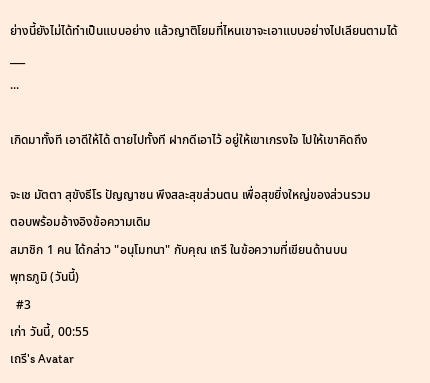ย่างนี้ยังไม่ได้ทำเป็นแบบอย่าง แล้วญาติโยมที่ไหนเขาจะเอาแบบอย่างไปเลียนตามได้
___
...

เกิดมาทั้งที เอาดีให้ได้ ตายไปทั้งที ฝากดีเอาไว้ อยู่ให้เขาเกรงใจ ไปให้เขาคิดถึง

จะเช มัตตา สุขังธีโร ปัญญาชน พึงสละสุขส่วนตน เพื่อสุขยิ่งใหญ่ของส่วนรวม
ตอบพร้อมอ้างอิงข้อความเดิม
สมาชิก 1 คน ได้กล่าว "อนุโมทนา" กับคุณ เถรี ในข้อความที่เขียนด้านบน
พุทธภูมิ (วันนี้)
  #3
เก่า วันนี้, 00:55
เถรี's Avatar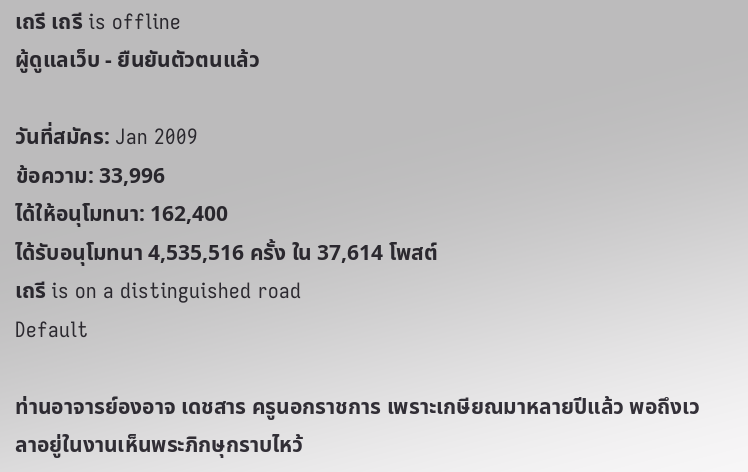เถรี เถรี is offline
ผู้ดูแลเว็บ - ยืนยันตัวตนแล้ว

วันที่สมัคร: Jan 2009
ข้อความ: 33,996
ได้ให้อนุโมทนา: 162,400
ได้รับอนุโมทนา 4,535,516 ครั้ง ใน 37,614 โพสต์
เถรี is on a distinguished road
Default

ท่านอาจารย์องอาจ เดชสาร ครูนอกราชการ เพราะเกษียณมาหลายปีแล้ว พอถึงเวลาอยู่ในงานเห็นพระภิกษุกราบไหว้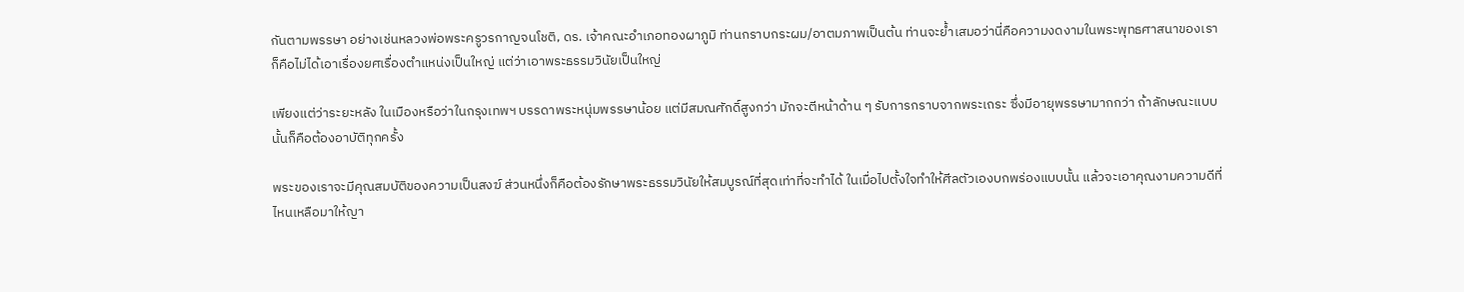กันตามพรรษา อย่างเช่นหลวงพ่อพระครูวรกาญจนโชติ, ดร. เจ้าคณะอำเภอทองผาภูมิ ท่านกราบกระผม/อาตมภาพเป็นต้น ท่านจะย้ำเสมอว่านี่คือความงดงามในพระพุทธศาสนาของเรา ก็คือไม่ได้เอาเรื่องยศเรื่องตำแหน่งเป็นใหญ่ แต่ว่าเอาพระธรรมวินัยเป็นใหญ่

เพียงแต่ว่าระยะหลัง ในเมืองหรือว่าในกรุงเทพฯ บรรดาพระหนุ่มพรรษาน้อย แต่มีสมณศักดิ์สูงกว่า มักจะตีหน้าด้าน ๆ รับการกราบจากพระเถระ ซึ่งมีอายุพรรษามากกว่า ถ้าลักษณะแบบนั้นก็คือต้องอาบัติทุกครั้ง

พระของเราจะมีคุณสมบัติของความเป็นสงฆ์ ส่วนหนึ่งก็คือต้องรักษาพระธรรมวินัยให้สมบูรณ์ที่สุดเท่าที่จะทำได้ ในเมื่อไปตั้งใจทำให้ศีลตัวเองบกพร่องแบบนั้น แล้วจะเอาคุณงามความดีที่ไหนเหลือมาให้ญา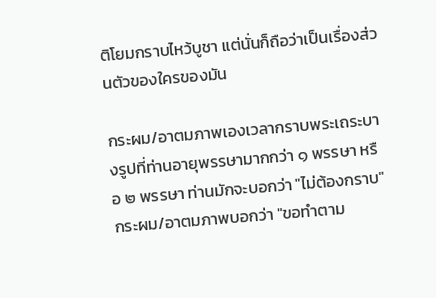ติโยมกราบไหว้บูชา แต่นั่นก็ถือว่าเป็นเรื่องส่วนตัวของใครของมัน

กระผม/อาตมภาพเองเวลากราบพระเถระบางรูปที่ท่านอายุพรรษามากกว่า ๑ พรรษา หรือ ๒ พรรษา ท่านมักจะบอกว่า "ไม่ต้องกราบ" กระผม/อาตมภาพบอกว่า "ขอทำตาม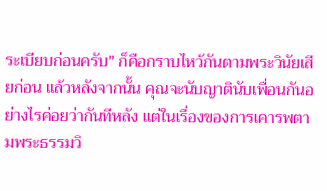ระเบียบก่อนครับ" ก็คือกราบไหว้กันตามพระวินัยเสียก่อน แล้วหลังจากนั้น คุณจะนับญาตินับเพื่อนกันอย่างไรค่อยว่ากันทีหลัง แต่ในเรื่องของการเคารพตามพระธรรมวิ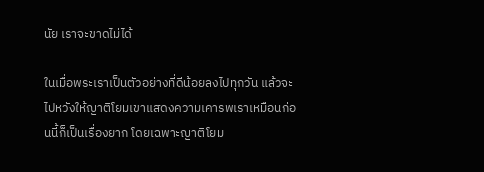นัย เราจะขาดไม่ได้

ในเมื่อพระเราเป็นตัวอย่างที่ดีน้อยลงไปทุกวัน แล้วจะไปหวังให้ญาติโยมเขาแสดงความเคารพเราเหมือนก่อนนี้ก็เป็นเรื่องยาก โดยเฉพาะญาติโยม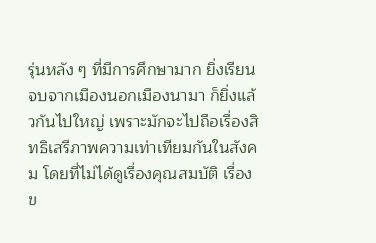รุ่นหลัง ๆ ที่มีการศึกษามาก ยิ่งเรียนจบจากเมืองนอกเมืองนามา ก็ยิ่งแล้วกันไปใหญ่ เพราะมักจะไปถือเรื่องสิทธิเสรีภาพความเท่าเทียมกันในสังคม โดยที่ไม่ได้ดูเรื่องคุณสมบัติ เรื่องข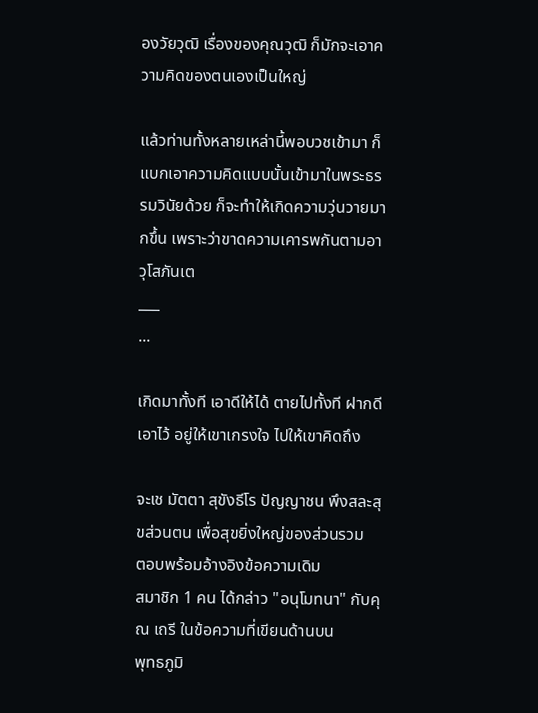องวัยวุฒิ เรื่องของคุณวุฒิ ก็มักจะเอาความคิดของตนเองเป็นใหญ่

แล้วท่านทั้งหลายเหล่านี้พอบวชเข้ามา ก็แบกเอาความคิดแบบนั้นเข้ามาในพระธรรมวินัยด้วย ก็จะทำให้เกิดความวุ่นวายมากขึ้น เพราะว่าขาดความเคารพกันตามอาวุโสภันเต
___
...

เกิดมาทั้งที เอาดีให้ได้ ตายไปทั้งที ฝากดีเอาไว้ อยู่ให้เขาเกรงใจ ไปให้เขาคิดถึง

จะเช มัตตา สุขังธีโร ปัญญาชน พึงสละสุขส่วนตน เพื่อสุขยิ่งใหญ่ของส่วนรวม
ตอบพร้อมอ้างอิงข้อความเดิม
สมาชิก 1 คน ได้กล่าว "อนุโมทนา" กับคุณ เถรี ในข้อความที่เขียนด้านบน
พุทธภูมิ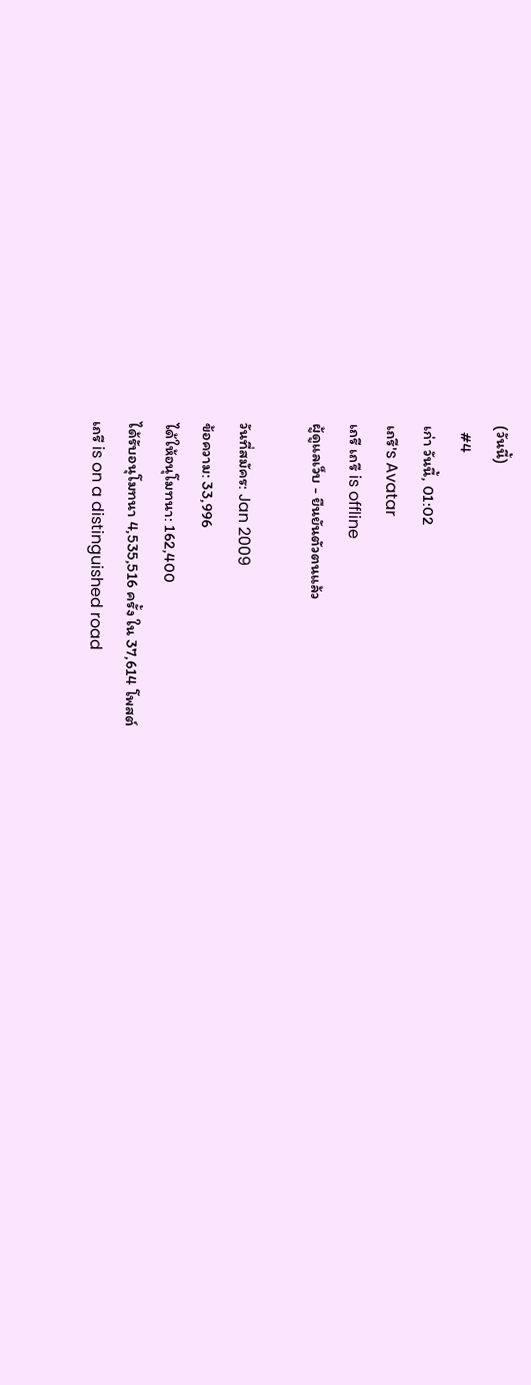(วันนี้)
  #4
เก่า วันนี้, 01:02
เถรี's Avatar
เถรี เถรี is offline
ผู้ดูแลเว็บ - ยืนยันตัวตนแล้ว

วันที่สมัคร: Jan 2009
ข้อความ: 33,996
ได้ให้อนุโมทนา: 162,400
ได้รับอนุโมทนา 4,535,516 ครั้ง ใน 37,614 โพสต์
เถรี is on a distinguished road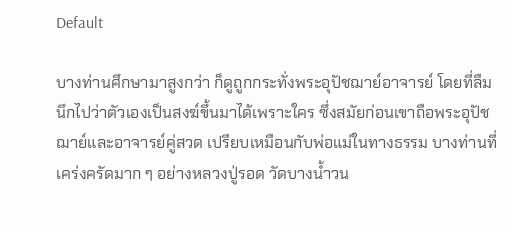Default

บางท่านศึกษามาสูงกว่า ก็ดูถูกกระทั่งพระอุปัชฌาย์อาจารย์ โดยที่ลืมนึกไปว่าตัวเองเป็นสงฆ์ขึ้นมาได้เพราะใคร ซึ่งสมัยก่อนเขาถือพระอุปัชฌาย์และอาจารย์คู่สวด เปรียบเหมือนกับพ่อแม่ในทางธรรม บางท่านที่เคร่งครัดมาก ๆ อย่างหลวงปู่รอด วัดบางน้ำวน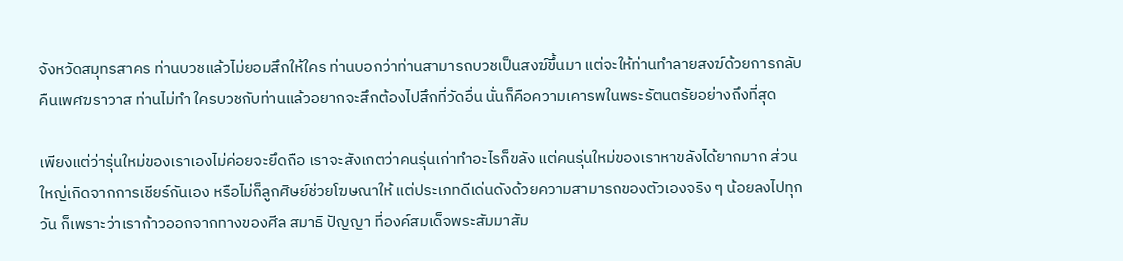จังหวัดสมุทรสาคร ท่านบวชแล้วไม่ยอมสึกให้ใคร ท่านบอกว่าท่านสามารถบวชเป็นสงฆ์ขึ้นมา แต่จะให้ท่านทำลายสงฆ์ด้วยการกลับคืนเพศฆราวาส ท่านไม่ทำ ใครบวชกับท่านแล้วอยากจะสึกต้องไปสึกที่วัดอื่น นั่นก็คือความเคารพในพระรัตนตรัยอย่างถึงที่สุด

เพียงแต่ว่ารุ่นใหม่ของเราเองไม่ค่อยจะยึดถือ เราจะสังเกตว่าคนรุ่นเก่าทำอะไรก็ขลัง แต่คนรุ่นใหม่ของเราหาขลังได้ยากมาก ส่วนใหญ่เกิดจากการเชียร์กันเอง หรือไม่ก็ลูกศิษย์ช่วยโฆษณาให้ แต่ประเภทดีเด่นดังด้วยความสามารถของตัวเองจริง ๆ น้อยลงไปทุกวัน ก็เพราะว่าเราก้าวออกจากทางของศีล สมาธิ ปัญญา ที่องค์สมเด็จพระสัมมาสัม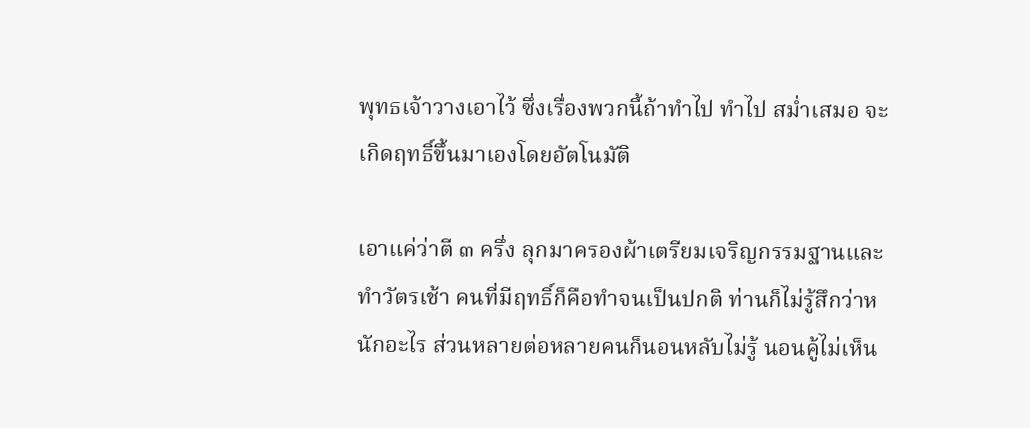พุทธเจ้าวางเอาไว้ ซึ่งเรื่องพวกนี้ถ้าทำไป ทำไป สม่ำเสมอ จะเกิดฤทธิ์ขึ้นมาเองโดยอัตโนมัติ

เอาแค่ว่าตี ๓ ครึ่ง ลุกมาครองผ้าเตรียมเจริญกรรมฐานและทำวัตรเช้า คนที่มีฤทธิ์ก็คือทำจนเป็นปกติ ท่านก็ไม่รู้สึกว่าหนักอะไร ส่วนหลายต่อหลายคนก็นอนหลับไม่รู้ นอนคู้ไม่เห็น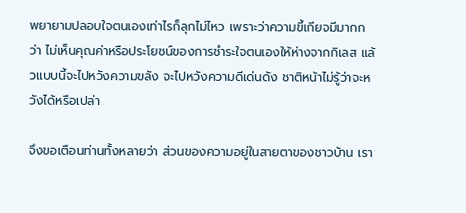พยายามปลอบใจตนเองเท่าไรก็ลุกไม่ไหว เพราะว่าความขี้เกียจมีมากกว่า ไม่เห็นคุณค่าหรือประโยชน์ของการชำระใจตนเองให้ห่างจากกิเลส แล้วแบบนี้จะไปหวังความขลัง จะไปหวังความดีเด่นดัง ชาติหน้าไม่รู้ว่าจะหวังได้หรือเปล่า

จึงขอเตือนท่านทั้งหลายว่า ส่วนของความอยู่ในสายตาของชาวบ้าน เรา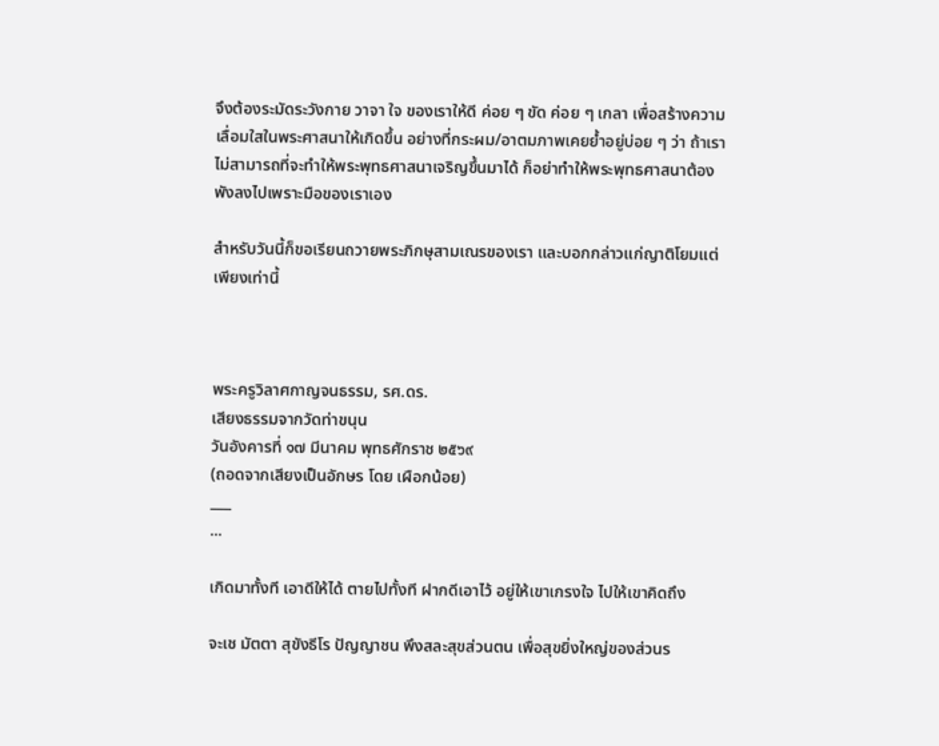จึงต้องระมัดระวังกาย วาจา ใจ ของเราให้ดี ค่อย ๆ ขัด ค่อย ๆ เกลา เพื่อสร้างความเลื่อมใสในพระศาสนาให้เกิดขึ้น อย่างที่กระผม/อาตมภาพเคยย้ำอยู่บ่อย ๆ ว่า ถ้าเราไม่สามารถที่จะทำให้พระพุทธศาสนาเจริญขึ้นมาได้ ก็อย่าทำให้พระพุทธศาสนาต้องพังลงไปเพราะมือของเราเอง

สำหรับวันนี้ก็ขอเรียนถวายพระภิกษุสามเณรของเรา และบอกกล่าวแก่ญาติโยมแต่เพียงเท่านี้



พระครูวิลาศกาญจนธรรม, รศ.ดร.
เสียงธรรมจากวัดท่าขนุน
วันอังคารที่ ๑๗ มีนาคม พุทธศักราช ๒๕๖๙
(ถอดจากเสียงเป็นอักษร โดย เผือกน้อย)
___
...

เกิดมาทั้งที เอาดีให้ได้ ตายไปทั้งที ฝากดีเอาไว้ อยู่ให้เขาเกรงใจ ไปให้เขาคิดถึง

จะเช มัตตา สุขังธีโร ปัญญาชน พึงสละสุขส่วนตน เพื่อสุขยิ่งใหญ่ของส่วนร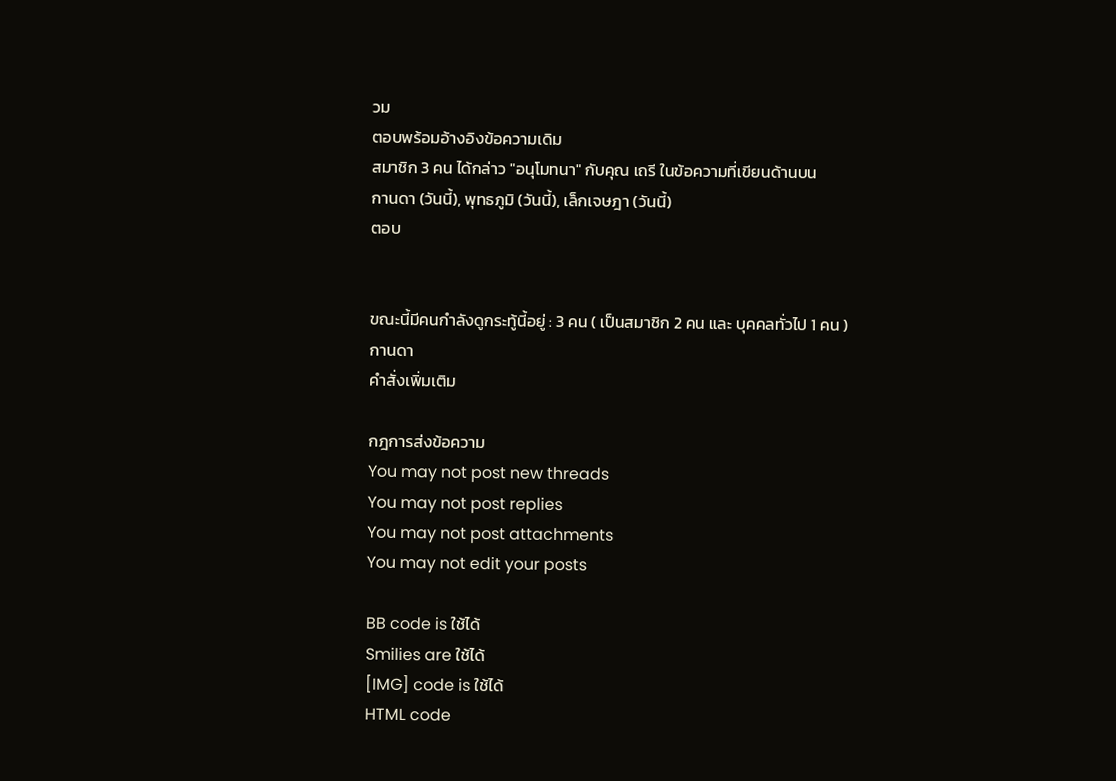วม
ตอบพร้อมอ้างอิงข้อความเดิม
สมาชิก 3 คน ได้กล่าว "อนุโมทนา" กับคุณ เถรี ในข้อความที่เขียนด้านบน
กานดา (วันนี้), พุทธภูมิ (วันนี้), เล็กเจษฎา (วันนี้)
ตอบ


ขณะนี้มีคนกำลังดูกระทู้นี้อยู่ : 3 คน ( เป็นสมาชิก 2 คน และ บุคคลทั่วไป 1 คน )
กานดา
คำสั่งเพิ่มเติม

กฎการส่งข้อความ
You may not post new threads
You may not post replies
You may not post attachments
You may not edit your posts

BB code is ใช้ได้
Smilies are ใช้ได้
[IMG] code is ใช้ได้
HTML code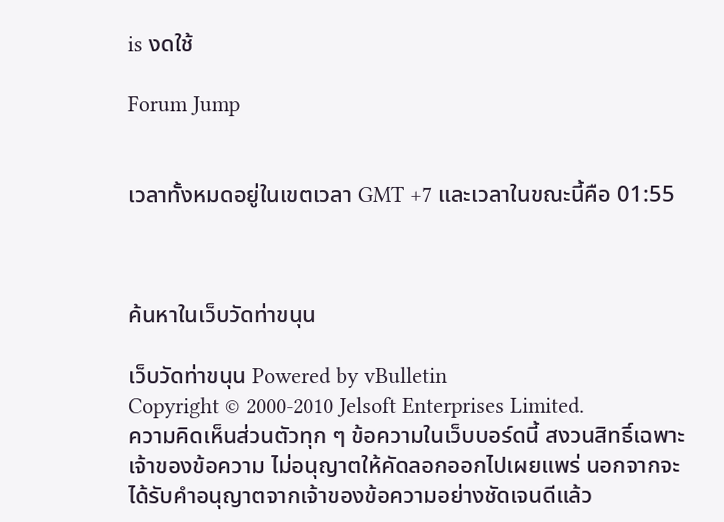is งดใช้

Forum Jump


เวลาทั้งหมดอยู่ในเขตเวลา GMT +7 และเวลาในขณะนี้คือ 01:55



ค้นหาในเว็บวัดท่าขนุน

เว็บวัดท่าขนุน Powered by vBulletin
Copyright © 2000-2010 Jelsoft Enterprises Limited.
ความคิดเห็นส่วนตัวทุก ๆ ข้อความในเว็บบอร์ดนี้ สงวนสิทธิ์เฉพาะเจ้าของข้อความ ไม่อนุญาตให้คัดลอกออกไปเผยแพร่ นอกจากจะได้รับคำอนุญาตจากเจ้าของข้อความอย่างชัดเจนดีแล้ว